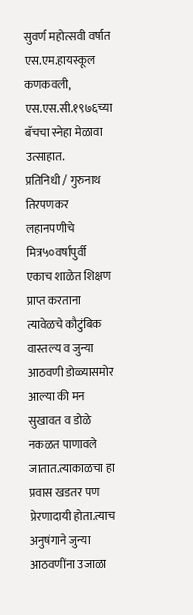सुवर्ण महोत्सवी वर्षात एस.एम.हायस्कूल कणकवली, एस.एस.सी.१९७६च्या बॅचचा स्नेहा मेळावा उत्साहात.
प्रतिनिधी / गुरुनाथ तिरपणकर
लहानपणीचे मित्र५०वर्षापुर्वी एकाच शाळेत शिक्षण प्राप्त करताना त्यावेळचे कौटुंबिक वास्तल्य व जुन्या आठवणी डोळ्यासमोर आल्या की मन सुखावत व डोळे नकळत पाणावले जातात.त्याकाळचा हा प्रवास खडतर पण प्रेरणादायी होता.त्याच अनुषंगाने जुन्या आठवणींना उजाळा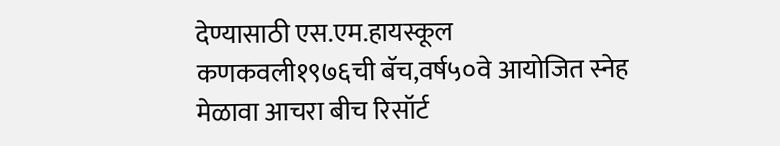देण्यासाठी एस.एम.हायस्कूल कणकवली१९७६ची बॅच,वर्ष५०वे आयोजित स्नेह मेळावा आचरा बीच रिसॉर्ट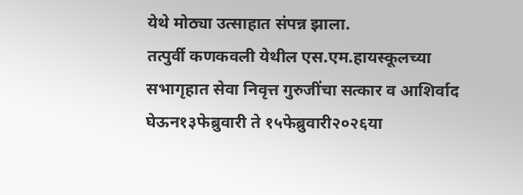येथे मोठ्या उत्साहात संपन्न झाला.
तत्पुर्वी कणकवली येथील एस.एम.हायस्कूलच्या सभागृहात सेवा निवृत्त गुरुजींचा सत्कार व आशिर्वाद घेऊन१३फेब्रुवारी ते १५फेब्रुवारी२०२६या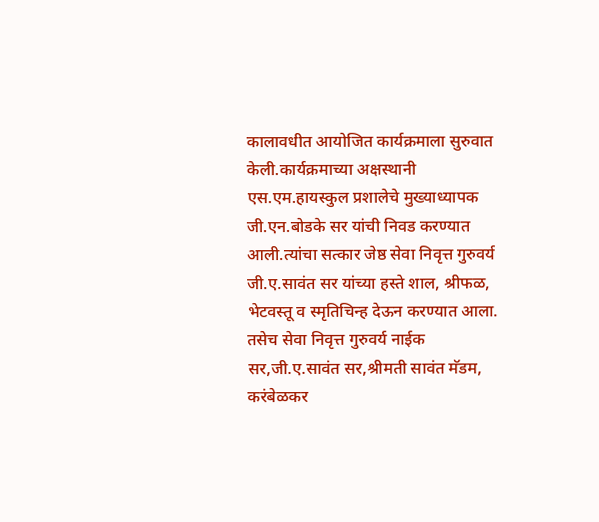कालावधीत आयोजित कार्यक्रमाला सुरुवात केली.कार्यक्रमाच्या अक्षस्थानी एस.एम.हायस्कुल प्रशालेचे मुख्याध्यापक जी.एन.बोडके सर यांची निवड करण्यात आली.त्यांचा सत्कार जेष्ठ सेवा निवृत्त गुरुवर्य जी.ए.सावंत सर यांच्या हस्ते शाल, श्रीफळ, भेटवस्तू व स्मृतिचिन्ह देऊन करण्यात आला.
तसेच सेवा निवृत्त गुरुवर्य नाईक सर,जी.ए.सावंत सर,श्रीमती सावंत मॅडम, करंबेळकर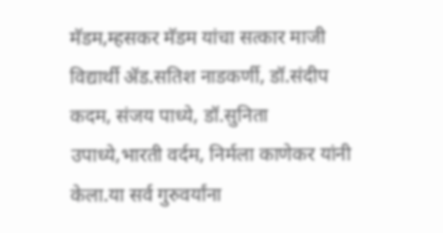मॅडम,म्हसकर मॅडम यांचा सत्कार माजी विद्यार्थी ॲड.सतिश नाडकर्णी, डॉ.संदीप कदम, संजय पाध्ये, डॉ.सुनिता उपाध्ये,भारती वर्दम, निर्मला काणेकर यांनी केला.या सर्व गुरुवर्यांना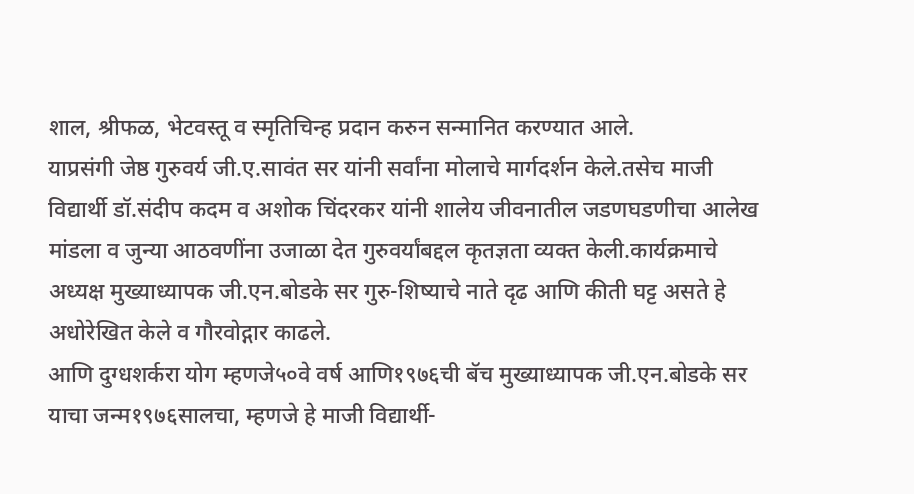शाल, श्रीफळ, भेटवस्तू व स्मृतिचिन्ह प्रदान करुन सन्मानित करण्यात आले.
याप्रसंगी जेष्ठ गुरुवर्य जी.ए.सावंत सर यांनी सर्वांना मोलाचे मार्गदर्शन केले.तसेच माजी विद्यार्थी डॉ.संदीप कदम व अशोक चिंदरकर यांनी शालेय जीवनातील जडणघडणीचा आलेख मांडला व जुन्या आठवणींना उजाळा देत गुरुवर्यांबद्दल कृतज्ञता व्यक्त केली.कार्यक्रमाचे अध्यक्ष मुख्याध्यापक जी.एन.बोडके सर गुरु-शिष्याचे नाते दृढ आणि कीती घट्ट असते हे अधोरेखित केले व गौरवोद्गार काढले.
आणि दुग्धशर्करा योग म्हणजे५०वे वर्ष आणि१९७६ची बॅच मुख्याध्यापक जी.एन.बोडके सर याचा जन्म१९७६सालचा, म्हणजे हे माजी विद्यार्थी-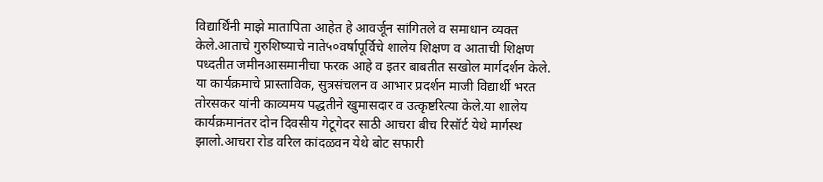विद्यार्थिंनी माझे मातापिता आहेत हे आवर्जून सांगितले व समाधान व्यक्त केले.आताचे गुरुशिष्याचे नाते५०वर्षापूर्विचे शालेय शिक्षण व आताची शिक्षण पध्दतीत जमीनआसमानीचा फरक आहे व इतर बाबतीत सखोल मार्गदर्शन केले.
या कार्यक्रमाचे प्रास्ताविक, सुत्रसंचलन व आभार प्रदर्शन माजी विद्यार्थी भरत तोरसकर यांनी काव्यमय पद्धतीने खुमासदार व उत्कृष्टरित्या केले.या शालेय कार्यक्रमानंतर दोन दिवसीय गेटूगेदर साठी आचरा बीच रिसॉर्ट येथे मार्गस्थ झालो.आचरा रोड वरिल कांदळवन येथे बोट सफारी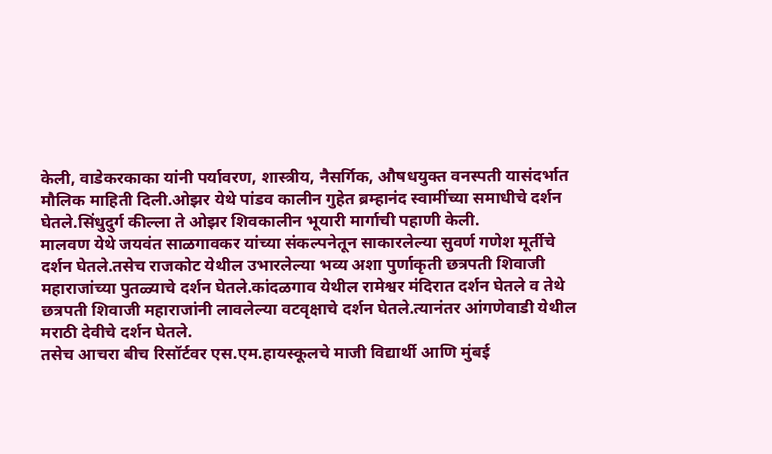केली, वाडेकरकाका यांनी पर्यावरण, शास्त्रीय, नैसर्गिक, औषधयुक्त वनस्पती यासंदर्भात मौलिक माहिती दिली.ओझर येथे पांडव कालीन गुहेत ब्रम्हानंद स्वामींच्या समाधीचे दर्शन घेतले.सिंधुदुर्ग कील्ला ते ओझर शिवकालीन भूयारी मार्गाची पहाणी केली.
मालवण येथे जयवंत साळगावकर यांच्या संकल्पनेतून साकारलेल्या सुवर्ण गणेश मूर्तीचे दर्शन घेतले.तसेच राजकोट येथील उभारलेल्या भव्य अशा पुर्णाकृती छत्रपती शिवाजी महाराजांच्या पुतळ्याचे दर्शन घेतले.कांदळगाव येथील रामेश्वर मंदिरात दर्शन घेतले व तेथे छत्रपती शिवाजी महाराजांनी लावलेल्या वटवृक्षाचे दर्शन घेतले.त्यानंतर आंगणेवाडी येथील मराठी देवीचे दर्शन घेतले.
तसेच आचरा बीच रिसॉर्टवर एस.एम.हायस्कूलचे माजी विद्यार्थी आणि मुंबई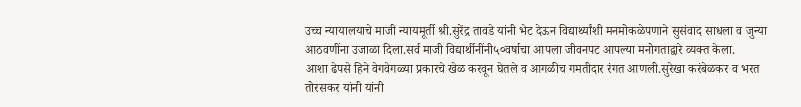उच्च न्यायालयाचे माजी न्यायमूर्ती श्री.सुरेंद्र तावडे यांनी भेट देऊन विद्यार्थ्यांशी मनमोकळेपणाने सुसंवाद साधला व जुन्या आठवणींना उजाळा दिला.सर्व माजी विद्यार्थीनींनी५०वर्षाचा आपला जीवनपट आपल्या मनोगताद्वारे व्यक्त केला.
आशा ढेपसे हिने वेगवेगळ्या प्रकारचे खेळ करवून घेतले व आगळीच गमतीदार रंगत आणली.सुरेखा करंबेळकर व भरत तोरसकर यांनी यांनी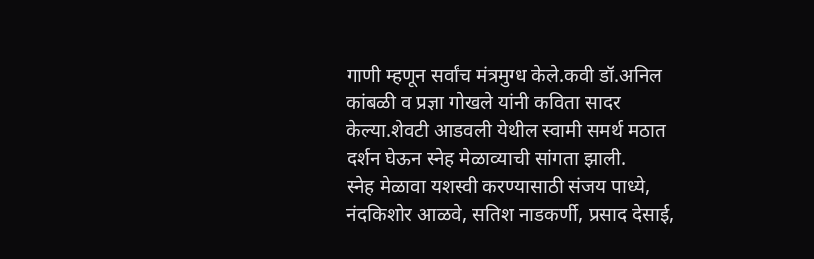गाणी म्हणून सर्वांच मंत्रमुग्ध केले.कवी डॉ.अनिल कांबळी व प्रज्ञा गोखले यांनी कविता सादर केल्या.शेवटी आडवली येथील स्वामी समर्थ मठात दर्शन घेऊन स्नेह मेळाव्याची सांगता झाली.
स्नेह मेळावा यशस्वी करण्यासाठी संजय पाध्ये, नंदकिशोर आळवे, सतिश नाडकर्णी, प्रसाद देसाई,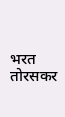भरत तोरसकर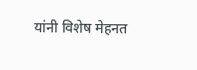यांनी विशेष मेहनत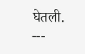घेतली.
---